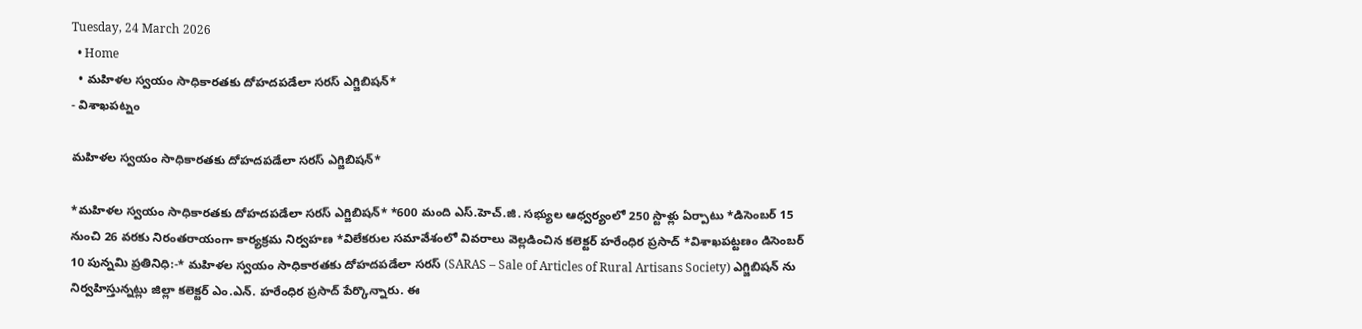Tuesday, 24 March 2026
  • Home
  • మ‌హిళ‌ల స్వ‌యం సాధికార‌త‌కు దోహ‌ద‌ప‌డేలా స‌ర‌స్ ఎగ్జిబిష‌న్*
- విశాఖపట్నం

మ‌హిళ‌ల స్వ‌యం సాధికార‌త‌కు దోహ‌ద‌ప‌డేలా స‌ర‌స్ ఎగ్జిబిష‌న్*

*మ‌హిళ‌ల స్వ‌యం సాధికార‌త‌కు దోహ‌ద‌ప‌డేలా స‌ర‌స్ ఎగ్జిబిష‌న్* *600 మంది ఎస్.హెచ్.జి. స‌భ్యుల‌ ఆధ్వ‌ర్యంలో 250 స్టాళ్లు ఏర్పాటు *డిసెంబ‌ర్ 15 నుంచి 26 వ‌ర‌కు నిరంత‌రాయంగా కార్య‌క్ర‌మ నిర్వ‌హ‌ణ‌ *విలేక‌రుల స‌మావేశంలో వివ‌రాలు వెల్ల‌డించిన క‌లెక్ట‌ర్ హ‌రేంధిర ప్ర‌సాద్ *విశాఖ‌ప‌ట్ట‌ణం డిసెంబర్ 10 పున్నమి ప్రతినిధి:-* మ‌హిళ‌ల స్వ‌యం సాధికార‌త‌కు దోహ‌ద‌ప‌డేలా స‌ర‌స్ (SARAS – Sale of Articles of Rural Artisans Society) ఎగ్జిబిష‌న్ ను నిర్వ‌హిస్తున్న‌ట్లు జిల్లా క‌లెక్ట‌ర్ ఎం.ఎన్. హ‌రేంధిర ప్ర‌సాద్ పేర్కొన్నారు. ఈ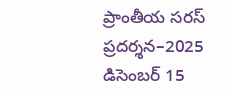ప్రాంతీయ స‌ర‌స్ ప్రదర్శన–2025 డిసెంబర్ 15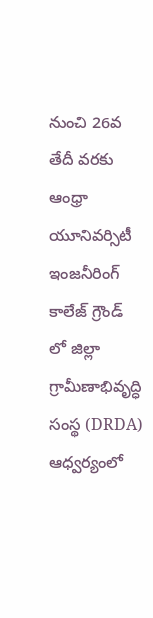నుంచి 26వ తేదీ వరకు ఆంధ్రా యూనివర్సిటీ ఇంజనీరింగ్ కాలేజ్ గ్రౌండ్ లో జిల్లా గ్రామీణాభివృద్ధి సంస్థ (DRDA) ఆధ్వర్యంలో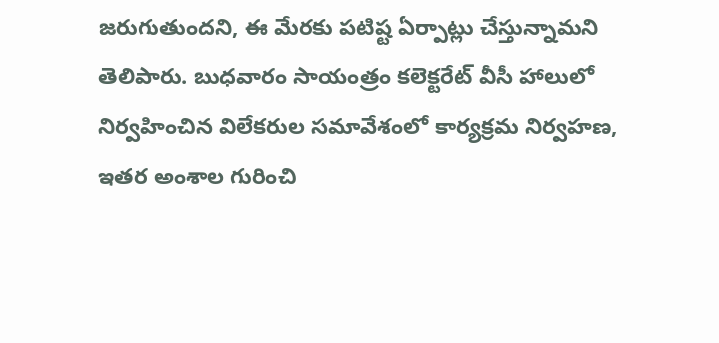జ‌రుగుతుంద‌ని, ఈ మేర‌కు ప‌టిష్ట ఏర్పాట్లు చేస్తున్నామ‌ని తెలిపారు. బుధ‌వారం సాయంత్రం క‌లెక్ట‌రేట్ వీసీ హాలులో నిర్వ‌హించిన విలేక‌రుల స‌మావేశంలో కార్య‌క్ర‌మ నిర్వ‌హ‌ణ‌, ఇత‌ర అంశాల గురించి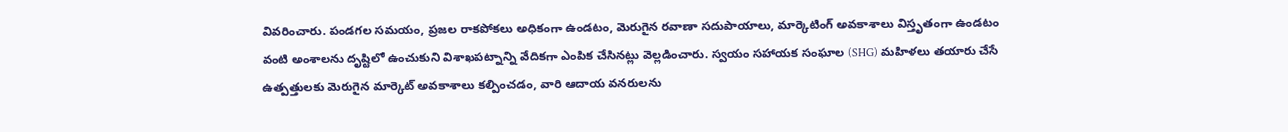వివ‌రించారు. పండ‌గ‌ల స‌మయం, ప్రజల రాకపోకలు అధికంగా ఉండటం, మెరుగైన రవాణా సదుపాయాలు, మార్కెటింగ్ అవకాశాలు విస్తృతంగా ఉండ‌టం వంటి అంశాలను దృష్టిలో ఉంచుకుని విశాఖపట్నాన్ని వేదికగా ఎంపిక చేసినట్లు వెల్లడించారు. స్వయం సహాయక సంఘాల (SHG) మహిళలు తయారు చేసే ఉత్పత్తులకు మెరుగైన మార్కెట్ అవకాశాలు కల్పించడం, వారి ఆదాయ వనరులను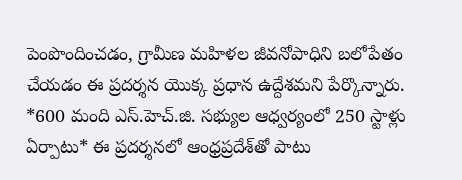పెంపొందించడం, గ్రామీణ మహిళల జీవనోపాధిని బలోపేతం చేయడం ఈ ప్రదర్శన యొక్క ప్రధాన ఉద్దేశ‌మ‌ని పేర్కొన్నారు. *600 మంది ఎస్.హెచ్.జి. స‌భ్యుల ఆధ్వ‌ర్యంలో 250 స్టాళ్లు ఏర్పాటు* ఈ ప్రదర్శనలో ఆంధ్రప్రదేశ్‌తో పాటు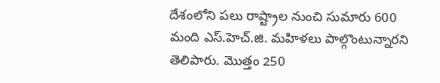దేశంలోని పలు రాష్ట్రాల నుంచి సుమారు 600 మంది ఎస్.హెచ్.జి. మహిళలు పాల్గొంటున్నార‌ని తెలిపారు. మొత్తం 250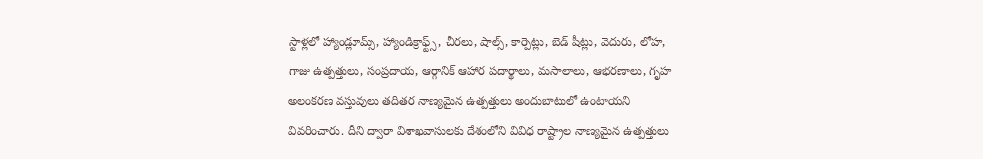స్టాళ్లలో హ్యాండ్లూమ్స్, హ్యాండిక్రాఫ్ట్స్, చీరలు, షాల్స్, కార్పెట్లు, బెడ్ షీట్లు, వెదురు, లోహ, గాజు ఉత్పత్తులు, సంప్రదాయ, ఆర్గానిక్ ఆహార పదార్థాలు, మసాలాలు, ఆభరణాలు, గృహ అలంకరణ వస్తువులు తదితర నాణ్యమైన ఉత్పత్తులు అందుబాటులో ఉంటాయని వివ‌రించారు. దీని ద్వారా విశాఖవాసులకు దేశంలోని వివిధ రాష్ట్రాల నాణ్యమైన ఉత్పత్తులు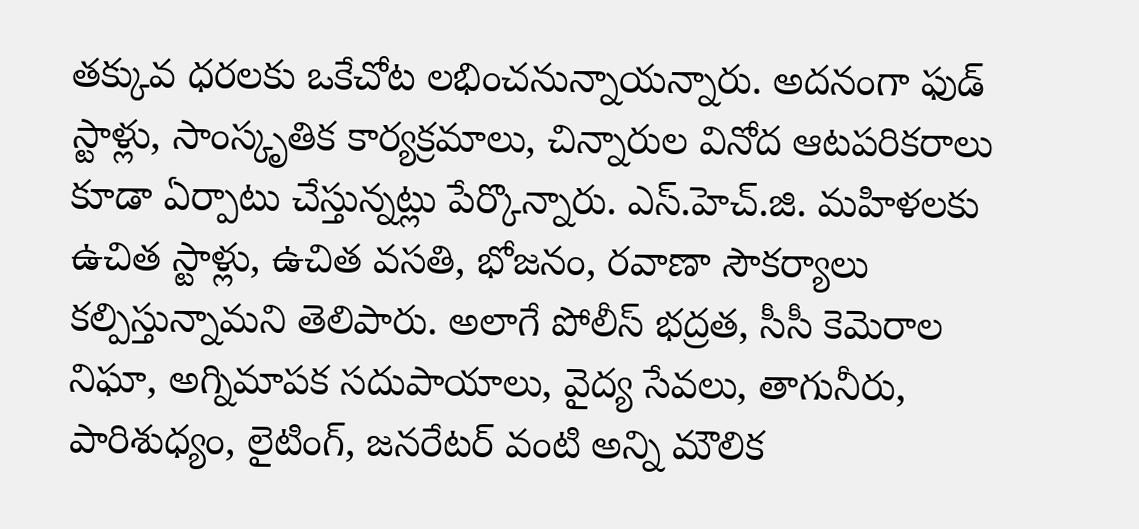తక్కువ ధరలకు ఒకేచోట లభించనున్నాయ‌న్నారు. అదనంగా ఫుడ్ స్టాళ్లు, సాంస్కృతిక కార్యక్రమాలు, చిన్నారుల వినోద ఆటపరికరాలు కూడా ఏర్పాటు చేస్తున్నట్లు పేర్కొన్నారు. ఎస్.హెచ్.జి. మహిళలకు ఉచిత స్టాళ్లు, ఉచిత వసతి, భోజనం, రవాణా సౌకర్యాలు కల్పిస్తున్నామని తెలిపారు. అలాగే పోలీస్ భద్రత, సీసీ కెమెరాల నిఘా, అగ్నిమాపక సదుపాయాలు, వైద్య సేవలు, తాగునీరు, పారిశుధ్యం, లైటింగ్, జనరేటర్ వంటి అన్ని మౌలిక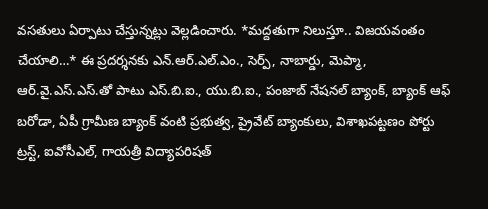వసతులు ఏర్పాటు చేస్తున్నట్లు వెల్లడించారు. *మ‌ద్ద‌తుగా నిలుస్తూ.. విజ‌య‌వంతం చేయాలి…* ఈ ప్రదర్శనకు ఎన్.ఆర్.ఎల్.ఎం., సెర్ప్, నాబార్డు, మెప్మా, ఆర్.వై.ఎస్.ఎస్.తో పాటు ఎస్.బి.ఐ., యు.బి.ఐ., పంజాబ్ నేషనల్ బ్యాంక్, బ్యాంక్ ఆఫ్ బరోడా, ఏపీ గ్రామీణ బ్యాంక్ వంటి ప్రభుత్వ, ప్రైవేట్ బ్యాంకులు, విశాఖ‌ప‌ట్ట‌ణం పోర్టు ట్ర‌స్ట్, ఐవోసీఎల్, గాయ‌త్రీ విద్యాప‌రిష‌త్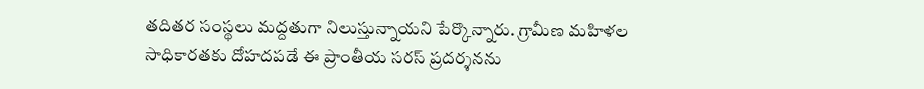త‌దిత‌ర‌ సంస్థలు మద్ద‌తుగా నిలుస్తున్నాయ‌ని పేర్కొన్నారు. గ్రామీణ మహిళల సాధికారతకు దోహదపడే ఈ ప్రాంతీయ సరస్ ప్రదర్శనను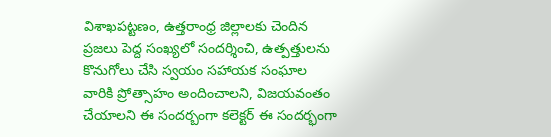విశాఖ‌ప‌ట్ట‌ణం, ఉత్త‌రాంధ్ర జిల్లాల‌కు చెందిన‌ ప్రజలు పెద్ద సంఖ్యలో సందర్శించి, ఉత్పత్తులను కొనుగోలు చేసి స్వ‌యం స‌హాయ‌క సంఘాల‌ వారికి ప్రోత్సాహం అందించాలని, విజ‌య‌వంతం చేయాల‌ని ఈ సంద‌ర్బంగా క‌లెక్ట‌ర్ ఈ సంద‌ర్భంగా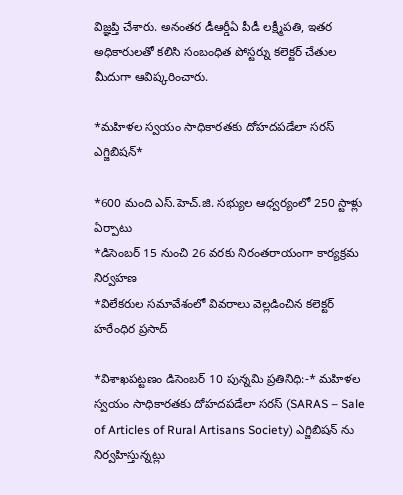విజ్ఞ‌ప్తి చేశారు. అనంత‌ర డీఆర్డీఏ పీడీ ల‌క్ష్మీప‌తి, ఇత‌ర అధికారుల‌తో క‌లిసి సంబంధిత పోస్ట‌ర్ను క‌లెక్టర్ చేతుల మీదుగా ఆవిష్క‌రించారు.

*మ‌హిళ‌ల స్వ‌యం సాధికార‌త‌కు దోహ‌ద‌ప‌డేలా స‌ర‌స్ ఎగ్జిబిష‌న్*

*600 మంది ఎస్.హెచ్.జి. స‌భ్యుల‌ ఆధ్వ‌ర్యంలో 250 స్టాళ్లు ఏర్పాటు
*డిసెంబ‌ర్ 15 నుంచి 26 వ‌ర‌కు నిరంత‌రాయంగా కార్య‌క్ర‌మ నిర్వ‌హ‌ణ‌
*విలేక‌రుల స‌మావేశంలో వివ‌రాలు వెల్ల‌డించిన క‌లెక్ట‌ర్ హ‌రేంధిర ప్ర‌సాద్

*విశాఖ‌ప‌ట్ట‌ణం డిసెంబర్ 10 పున్నమి ప్రతినిధి:-* మ‌హిళ‌ల స్వ‌యం సాధికార‌త‌కు దోహ‌ద‌ప‌డేలా స‌ర‌స్ (SARAS – Sale of Articles of Rural Artisans Society) ఎగ్జిబిష‌న్ ను నిర్వ‌హిస్తున్న‌ట్లు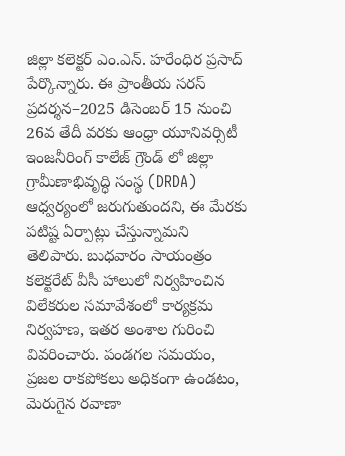జిల్లా క‌లెక్ట‌ర్ ఎం.ఎన్. హ‌రేంధిర ప్ర‌సాద్ పేర్కొన్నారు. ఈ ప్రాంతీయ స‌ర‌స్ ప్రదర్శన–2025 డిసెంబర్ 15 నుంచి 26వ తేదీ వరకు ఆంధ్రా యూనివర్సిటీ ఇంజనీరింగ్ కాలేజ్ గ్రౌండ్ లో జిల్లా గ్రామీణాభివృద్ధి సంస్థ (DRDA) ఆధ్వర్యంలో జ‌రుగుతుంద‌ని, ఈ మేర‌కు ప‌టిష్ట ఏర్పాట్లు చేస్తున్నామ‌ని తెలిపారు. బుధ‌వారం సాయంత్రం క‌లెక్ట‌రేట్ వీసీ హాలులో నిర్వ‌హించిన విలేక‌రుల స‌మావేశంలో కార్య‌క్ర‌మ నిర్వ‌హ‌ణ‌, ఇత‌ర అంశాల గురించి వివ‌రించారు. పండ‌గ‌ల స‌మయం, ప్రజల రాకపోకలు అధికంగా ఉండటం, మెరుగైన రవాణా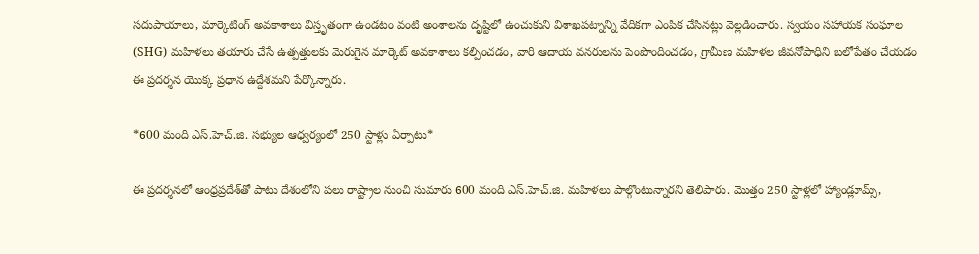సదుపాయాలు, మార్కెటింగ్ అవకాశాలు విస్తృతంగా ఉండ‌టం వంటి అంశాలను దృష్టిలో ఉంచుకుని విశాఖపట్నాన్ని వేదికగా ఎంపిక చేసినట్లు వెల్లడించారు. స్వయం సహాయక సంఘాల (SHG) మహిళలు తయారు చేసే ఉత్పత్తులకు మెరుగైన మార్కెట్ అవకాశాలు కల్పించడం, వారి ఆదాయ వనరులను పెంపొందించడం, గ్రామీణ మహిళల జీవనోపాధిని బలోపేతం చేయడం ఈ ప్రదర్శన యొక్క ప్రధాన ఉద్దేశ‌మ‌ని పేర్కొన్నారు.

*600 మంది ఎస్.హెచ్.జి. స‌భ్యుల ఆధ్వ‌ర్యంలో 250 స్టాళ్లు ఏర్పాటు*

ఈ ప్రదర్శనలో ఆంధ్రప్రదేశ్‌తో పాటు దేశంలోని పలు రాష్ట్రాల నుంచి సుమారు 600 మంది ఎస్.హెచ్.జి. మహిళలు పాల్గొంటున్నార‌ని తెలిపారు. మొత్తం 250 స్టాళ్లలో హ్యాండ్లూమ్స్,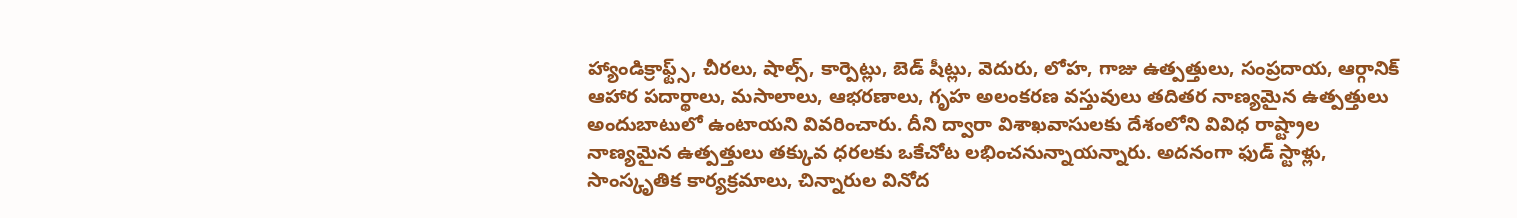హ్యాండిక్రాఫ్ట్స్, చీరలు, షాల్స్, కార్పెట్లు, బెడ్ షీట్లు, వెదురు, లోహ, గాజు ఉత్పత్తులు, సంప్రదాయ, ఆర్గానిక్ ఆహార పదార్థాలు, మసాలాలు, ఆభరణాలు, గృహ అలంకరణ వస్తువులు తదితర నాణ్యమైన ఉత్పత్తులు అందుబాటులో ఉంటాయని వివ‌రించారు. దీని ద్వారా విశాఖవాసులకు దేశంలోని వివిధ రాష్ట్రాల నాణ్యమైన ఉత్పత్తులు తక్కువ ధరలకు ఒకేచోట లభించనున్నాయ‌న్నారు. అదనంగా ఫుడ్ స్టాళ్లు, సాంస్కృతిక కార్యక్రమాలు, చిన్నారుల వినోద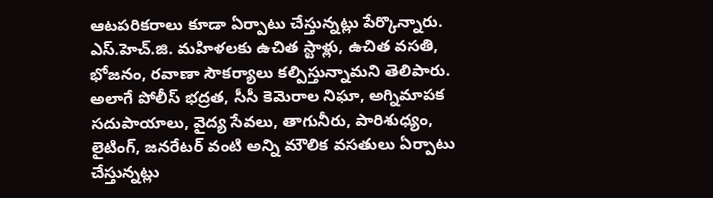ఆటపరికరాలు కూడా ఏర్పాటు చేస్తున్నట్లు పేర్కొన్నారు. ఎస్.హెచ్.జి. మహిళలకు ఉచిత స్టాళ్లు, ఉచిత వసతి, భోజనం, రవాణా సౌకర్యాలు కల్పిస్తున్నామని తెలిపారు. అలాగే పోలీస్ భద్రత, సీసీ కెమెరాల నిఘా, అగ్నిమాపక సదుపాయాలు, వైద్య సేవలు, తాగునీరు, పారిశుధ్యం, లైటింగ్, జనరేటర్ వంటి అన్ని మౌలిక వసతులు ఏర్పాటు చేస్తున్నట్లు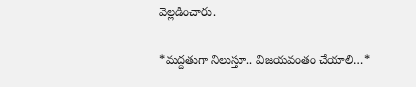వెల్లడించారు.

*మ‌ద్ద‌తుగా నిలుస్తూ.. విజ‌య‌వంతం చేయాలి…*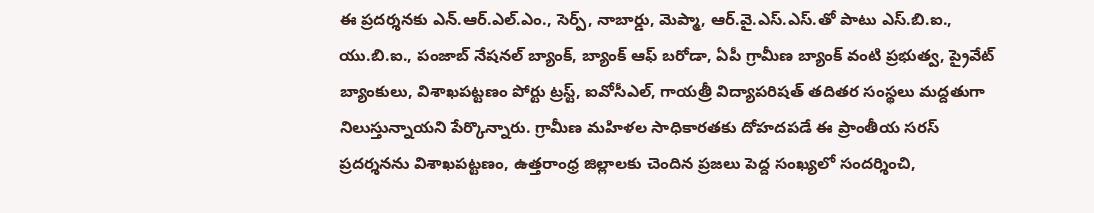ఈ ప్రదర్శనకు ఎన్.ఆర్.ఎల్.ఎం., సెర్ప్, నాబార్డు, మెప్మా, ఆర్.వై.ఎస్.ఎస్.తో పాటు ఎస్.బి.ఐ., యు.బి.ఐ., పంజాబ్ నేషనల్ బ్యాంక్, బ్యాంక్ ఆఫ్ బరోడా, ఏపీ గ్రామీణ బ్యాంక్ వంటి ప్రభుత్వ, ప్రైవేట్ బ్యాంకులు, విశాఖ‌ప‌ట్ట‌ణం పోర్టు ట్ర‌స్ట్, ఐవోసీఎల్, గాయ‌త్రీ విద్యాప‌రిష‌త్ త‌దిత‌ర‌ సంస్థలు మద్ద‌తుగా నిలుస్తున్నాయ‌ని పేర్కొన్నారు. గ్రామీణ మహిళల సాధికారతకు దోహదపడే ఈ ప్రాంతీయ సరస్ ప్రదర్శనను విశాఖ‌ప‌ట్ట‌ణం, ఉత్త‌రాంధ్ర జిల్లాల‌కు చెందిన‌ ప్రజలు పెద్ద సంఖ్యలో సందర్శించి,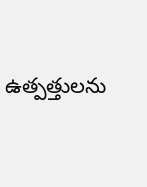ఉత్పత్తులను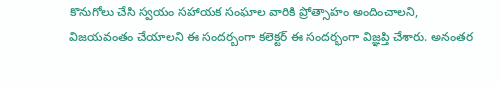కొనుగోలు చేసి స్వ‌యం స‌హాయ‌క సంఘాల‌ వారికి ప్రోత్సాహం అందించాలని, విజ‌య‌వంతం చేయాల‌ని ఈ సంద‌ర్బంగా క‌లెక్ట‌ర్ ఈ సంద‌ర్భంగా విజ్ఞ‌ప్తి చేశారు. అనంత‌ర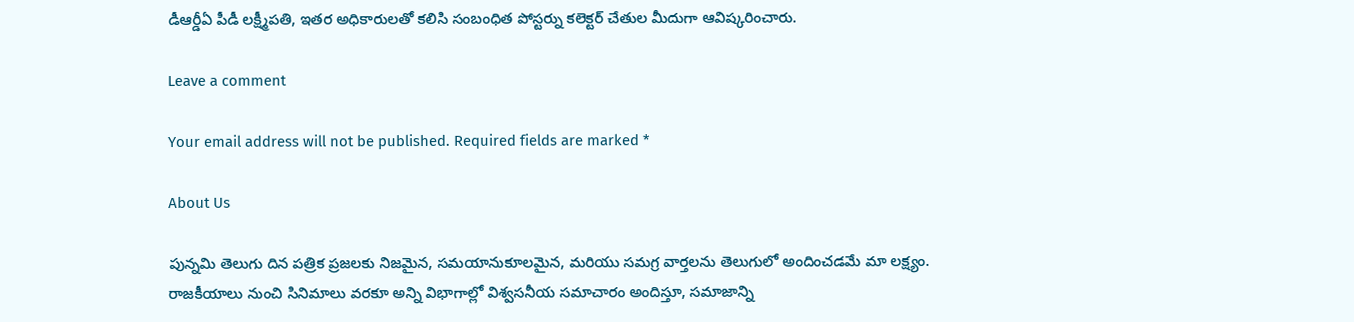డీఆర్డీఏ పీడీ ల‌క్ష్మీప‌తి, ఇత‌ర అధికారుల‌తో క‌లిసి సంబంధిత పోస్ట‌ర్ను క‌లెక్టర్ చేతుల మీదుగా ఆవిష్క‌రించారు.

Leave a comment

Your email address will not be published. Required fields are marked *

About Us

పున్నమి తెలుగు దిన పత్రిక ప్రజలకు నిజమైన, సమయానుకూలమైన, మరియు సమగ్ర వార్తలను తెలుగులో అందించడమే మా లక్ష్యం.
రాజకీయాలు నుంచి సినిమాలు వరకూ అన్ని విభాగాల్లో విశ్వసనీయ సమాచారం అందిస్తూ, సమాజాన్ని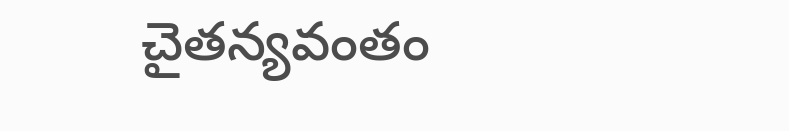చైతన్యవంతం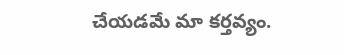చేయడమే మా కర్తవ్యం.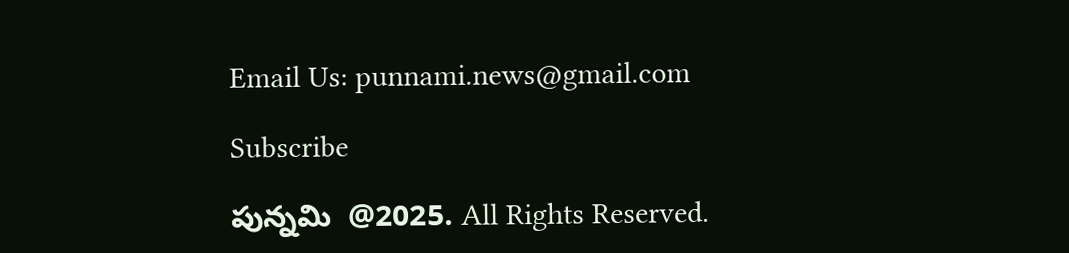Email Us: punnami.news@gmail.com

Subscribe

పున్నమి  @2025. All Rights Reserved.